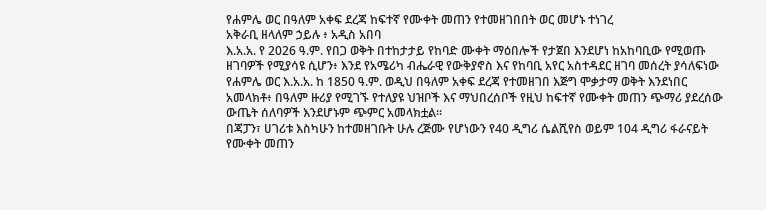የሐምሌ ወር በዓለም አቀፍ ደረጃ ከፍተኛ የሙቀት መጠን የተመዘገበበት ወር መሆኑ ተነገረ
አቅራቢ ዘላለም ኃይሉ ፥ አዲስ አበባ
እ.አ.አ. የ 2026 ዓ.ም. የበጋ ወቅት በተከታታይ የከባድ ሙቀት ማዕበሎች የታጀበ እንደሆነ ከአከባቢው የሚወጡ ዘገባዎች የሚያሳዩ ሲሆን፥ እንደ የአሜሪካ ብሔራዊ የውቅያኖስ እና የከባቢ አየር አስተዳደር ዘገባ መሰረት ያሳለፍነው የሐምሌ ወር እ.አ.አ. ከ 1850 ዓ.ም. ወዲህ በዓለም አቀፍ ደረጃ የተመዘገበ እጅግ ሞቃታማ ወቅት እንደነበር አመላክቶ፥ በዓለም ዙሪያ የሚገኙ የተለያዩ ህዝቦች እና ማህበረሰቦች የዚህ ከፍተኛ የሙቀት መጠን ጭማሪ ያደረሰው ውጤት ሰለባዎች እንደሆኑም ጭምር አመላክቷል።
በጃፓን፣ ሀገሪቱ እስካሁን ከተመዘገቡት ሁሉ ረጅሙ የሆነውን የ40 ዲግሪ ሴልሺየስ ወይም 104 ዲግሪ ፋራናይት የሙቀት መጠን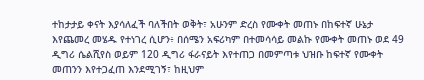ተከታታይ ቀናት እያሳለፈች ባለችበት ወቅት፣ አሁንም ድረስ የሙቀት መጠኑ በከፍተኛ ሁኔታ እየጨመረ መሄዱ የተነገረ ሲሆን፥ በሰሜን አፍሪካም በተመሳሳይ መልኩ የሙቀት መጠኑ ወደ 49 ዲግሪ ሴልሺየስ ወይም 120 ዲግሪ ፋራናይት እየተጠጋ በመምጣቱ ህዝቡ ከፍተኛ የሙቀት መጠንን እየተጋፈጠ እንደሚገኝ፣ ከዚህም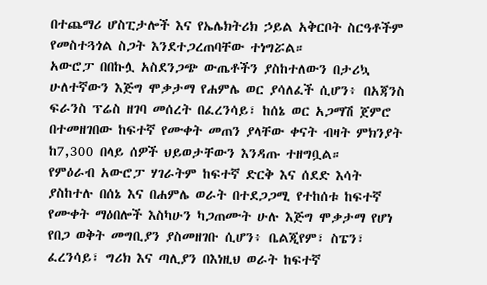በተጨማሪ ሆስፒታሎች እና የኤሌክትሪክ ኃይል አቅርቦት ስርዓቶችም የመስተጓጎል ስጋት እንደተጋረጠባቸው ተነግሯል።
አውሮፓ በበኩሏ አስደንጋጭ ውጤቶችን ያስከተለውን በታሪኳ ሁለተኛውን እጅግ ሞቃታማ የሐምሌ ወር ያሳለፈች ሲሆን፥ በአጃንስ ፍራንስ ፕሬስ ዘገባ መሰረት በፈረንሳይ፣ ከሰኔ ወር አጋማሽ ጀምሮ በተመዘገበው ከፍተኛ የሙቀት መጠን ያላቸው ቀናት ብዛት ምክንያት ከ7,300 በላይ ሰዎች ህይወታቸውን እንዳጡ ተዘግቧል።
የምዕራብ አውሮፓ ሃገራትም ከፍተኛ ድርቅ እና ሰደድ እሳት ያስከተሉ በሰኔ እና በሐምሌ ወራት በተደጋጋሚ የተከሰቱ ከፍተኛ የሙቀት ማዕበሎች እስካሁን ካጋጠሙት ሁሉ እጅግ ሞቃታማ የሆነ የበጋ ወቅት መግቢያን ያስመዘገቡ ሲሆን፥ ቤልጂየም፣ ስፔን፣ ፈረንሳይ፣ ግሪክ እና ጣሊያን በእነዚህ ወራት ከፍተኛ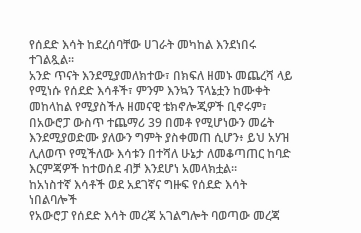የሰደድ እሳት ከደረሰባቸው ሀገራት መካከል እንደነበሩ ተገልጿል።
አንድ ጥናት እንደሚያመለክተው፣ በክፍለ ዘመኑ መጨረሻ ላይ የሚነሱ የሰደድ እሳቶች፣ ምንም እንኳን ፕላኔቷን ከሙቀት መከላከል የሚያስችሉ ዘመናዊ ቴክኖሎጂዎች ቢኖሩም፣ በአውሮፓ ውስጥ ተጨማሪ 39 በመቶ የሚሆነውን መሬት እንደሚያወድሙ ያለውን ግምት ያስቀመጠ ሲሆን፥ ይህ አሃዝ ሊለወጥ የሚችለው እሳቱን በተሻለ ሁኔታ ለመቆጣጠር ከባድ እርምጃዎች ከተወሰደ ብቻ እንደሆነ አመላክቷል።
ከአነስተኛ እሳቶች ወደ አደገኛና ግዙፍ የሰደድ እሳት ነበልባሎች
የአውሮፓ የሰደድ እሳት መረጃ አገልግሎት ባወጣው መረጃ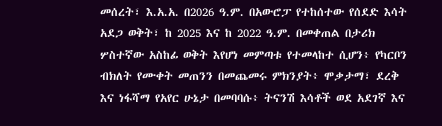መሰረት፣ እ.አ.አ. በ2026 ዓ.ም. በአውሮፓ የተከሰተው የሰደድ እሳት አደጋ ወቅት፣ ከ 2025 እና ከ 2022 ዓ.ም. በመቀጠል በታሪክ ሦስተኛው አስከፊ ወቅት እየሆነ መምጣቱ የተመላከተ ሲሆን፥ የካርቦን ብክለት የሙቀት መጠንን በመጨመሩ ምክንያት፥ ሞቃታማ፣ ደረቅ እና ነፋሻማ የአየር ሁኔታ በመባባሱ፥ ትናንሽ እሳቶች ወደ አደገኛ እና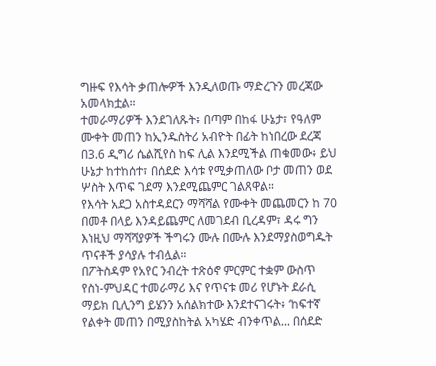ግዙፍ የእሳት ቃጠሎዎች እንዲለወጡ ማድረጉን መረጃው አመላክቷል።
ተመራማሪዎች እንደገለጹት፥ በጣም በከፋ ሁኔታ፣ የዓለም ሙቀት መጠን ከኢንዱስትሪ አብዮት በፊት ከነበረው ደረጃ በ3.6 ዲግሪ ሴልሺየስ ከፍ ሊል እንደሚችል ጠቁመው፥ ይህ ሁኔታ ከተከሰተ፣ በሰደድ እሳቱ የሚቃጠለው ቦታ መጠን ወደ ሦስት እጥፍ ገደማ እንደሚጨምር ገልጸዋል።
የእሳት አደጋ አስተዳደርን ማሻሻል የሙቀት መጨመርን ከ 70 በመቶ በላይ እንዳይጨምር ለመገደብ ቢረዳም፣ ዳሩ ግን እነዚህ ማሻሻያዎች ችግሩን ሙሉ በሙሉ እንደማያስወግዱት ጥናቶች ያሳያሉ ተብሏል።
በፖትስዳም የአየር ንብረት ተጽዕኖ ምርምር ተቋም ውስጥ የስነ-ምህዳር ተመራማሪ እና የጥናቱ መሪ የሆኑት ደራሲ ማይክ ቢሊንግ ይሄንን አሰልክተው እንደተናገሩት፥ ‘ከፍተኛ የልቀት መጠን በሚያስከትል አካሄድ ብንቀጥል... በሰደድ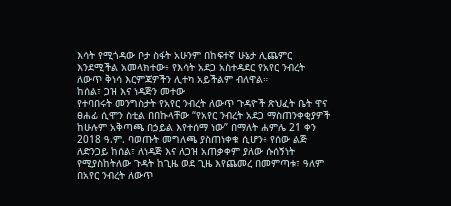እሳት የሚጎዳው ቦታ ስፋት አሁንም በከፍተኛ ሁኔታ ሊጨምር እንደሚችል አመላክተው፥ የእሳት አደጋ አስተዳደር የአየር ንብረት ለውጥ ቅነሳ እርምጃዎችን ሊተካ አይችልም ብለዋል።
ከሰል፣ ጋዝ እና ነዳጅን መተው
የተባበሩት መንግስታት የአየር ንብረት ለውጥ ጉዳዮች ጽህፈት ቤት ዋና ፀሐፊ ሲሞን ስቲል በበኩላቸው “የአየር ንብረት አደጋ ማስጠንቀቂያዎች ከሁሉም አቅጣጫ በኃይል እየተሰማ ነው” በማለት ሐምሌ 21 ቀን 2018 ዓ.ም. ባወጡት መግለጫ ያስጠነቀቁ ሲሆን፥ የሰው ልጅ ለድንጋይ ከሰል፣ ለነዳጅ እና ለጋዝ አጠቃቀም ያለው ሱሰኝነት የሚያስከትለው ጉዳት ከጊዜ ወደ ጊዜ እየጨመረ በመምጣቱ፣ ዓለም በአየር ንብረት ለውጥ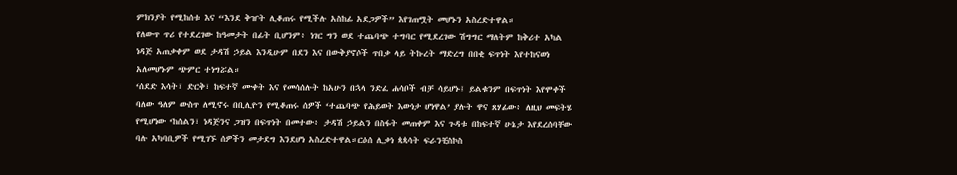ምክንያት የሚከሰቱ እና “እንደ ቅዠት ሊቆጠሩ የሚችሉ አስከፊ አደጋዎች” እየገጠሟት መሆኑን አስረድተዋል።
የለውጥ ጥሪ የተደረገው ከዓመታት በፊት ቢሆንም፥ ነገር ግን ወደ ተጨባጭ ተግባር የሚደረገው ሽግግር ማለትም ከቅሪተ አካል ነዳጅ አጠቃቀም ወደ ታዳሽ ኃይል እንዲሁም በደን እና በውቅያኖሶች ጥበቃ ላይ ትኩረት ማድረግ በበቂ ፍጥነት እየተከናወነ አለመሆኑም ጭምር ተነግሯል።
‘ሰደድ እሳት፣ ድርቅ፣ ከፍተኛ ሙቀት እና የመሳሰሉት ከአሁን በኋላ ንድፈ ሐሳቦች ብቻ ሳይሆኑ፤ ይልቁንም በፍጥነት እየሞቀች ባለው ዓለም ውስጥ ለሚኖሩ በቢሊዮን የሚቆጠሩ ሰዎች ‘ተጨባጭ የሕይወት እውነታ ሆነዋል’ ያሉት ዋና ጸሃፊው፥ ለዚህ መፍትሄ የሚሆነው ‘ከሰልን፣ ነዳጅንና ጋዝን በፍጥነት በመተው፥ ታዳሽ ኃይልን በስፋት መጠቀም እና ጉዳቱ በከፍተኛ ሁኔታ እየደረሰባቸው ባሉ አካባቢዎች የሚገኙ ሰዎችን መታደግ እንደሆነ አስረድተዋል።ርዕሰ ሊቃነ ጳጳሳት ፍራንቺስኮስ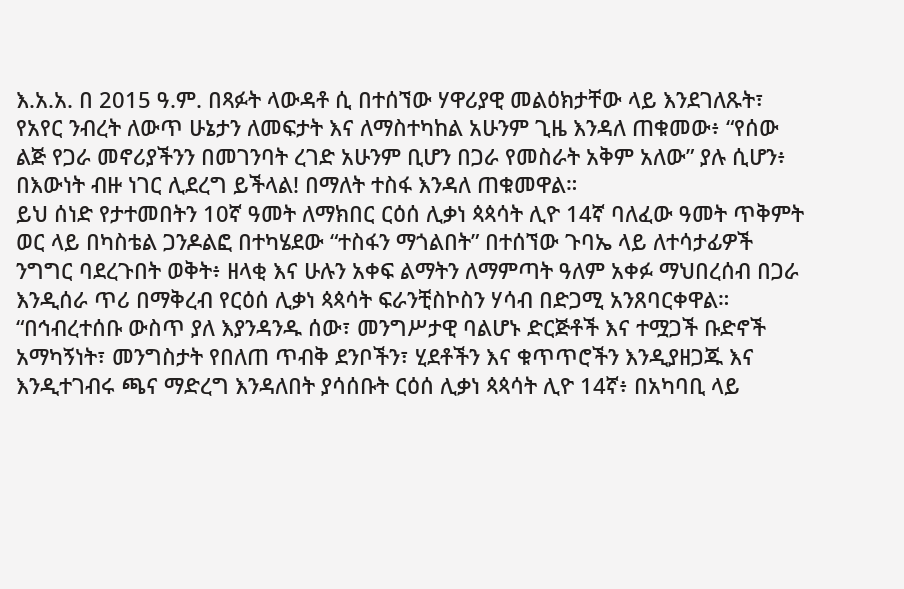እ.አ.አ. በ 2015 ዓ.ም. በጻፉት ላውዳቶ ሲ በተሰኘው ሃዋሪያዊ መልዕክታቸው ላይ እንደገለጹት፣ የአየር ንብረት ለውጥ ሁኔታን ለመፍታት እና ለማስተካከል አሁንም ጊዜ እንዳለ ጠቁመው፥ “የሰው ልጅ የጋራ መኖሪያችንን በመገንባት ረገድ አሁንም ቢሆን በጋራ የመስራት አቅም አለው” ያሉ ሲሆን፥ በእውነት ብዙ ነገር ሊደረግ ይችላል! በማለት ተስፋ እንዳለ ጠቁመዋል።
ይህ ሰነድ የታተመበትን 10ኛ ዓመት ለማክበር ርዕሰ ሊቃነ ጳጳሳት ሊዮ 14ኛ ባለፈው ዓመት ጥቅምት ወር ላይ በካስቴል ጋንዶልፎ በተካሄደው “ተስፋን ማጎልበት” በተሰኘው ጉባኤ ላይ ለተሳታፊዎች ንግግር ባደረጉበት ወቅት፥ ዘላቂ እና ሁሉን አቀፍ ልማትን ለማምጣት ዓለም አቀፉ ማህበረሰብ በጋራ እንዲሰራ ጥሪ በማቅረብ የርዕሰ ሊቃነ ጳጳሳት ፍራንቺስኮስን ሃሳብ በድጋሚ አንጸባርቀዋል።
“በኅብረተሰቡ ውስጥ ያለ እያንዳንዱ ሰው፣ መንግሥታዊ ባልሆኑ ድርጅቶች እና ተሟጋች ቡድኖች አማካኝነት፣ መንግስታት የበለጠ ጥብቅ ደንቦችን፣ ሂደቶችን እና ቁጥጥሮችን እንዲያዘጋጁ እና እንዲተገብሩ ጫና ማድረግ እንዳለበት ያሳሰቡት ርዕሰ ሊቃነ ጳጳሳት ሊዮ 14ኛ፥ በአካባቢ ላይ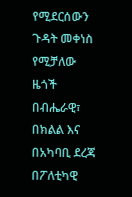የሚደርሰውን ጉዳት መቀነስ የሚቻለው ዜጎች በብሔራዊ፣ በክልል እና በአካባቢ ደረጃ በፖለቲካዊ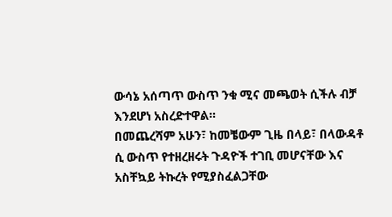ውሳኔ አሰጣጥ ውስጥ ንቁ ሚና መጫወት ሲችሉ ብቻ እንደሆነ አስረድተዋል።
በመጨረሻም አሁን፣ ከመቼውም ጊዜ በላይ፣ በላውዳቶ ሲ ውስጥ የተዘረዘሩት ጉዳዮች ተገቢ መሆናቸው እና አስቸኳይ ትኩረት የሚያስፈልጋቸው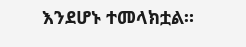እንደሆኑ ተመላክቷል።